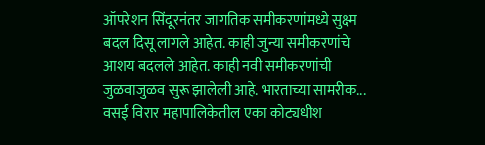ऑपरेशन सिंदूरनंतर जागतिक समीकरणांमध्ये सुक्ष्म बदल दिसू लागले आहेत. काही जुन्या समीकरणांचे आशय बदलले आहेत. काही नवी समीकरणांची जुळवाजुळव सुरू झालेली आहे. भारताच्या सामरीक...
वसई विरार महापालिकेतील एका कोट्यधीश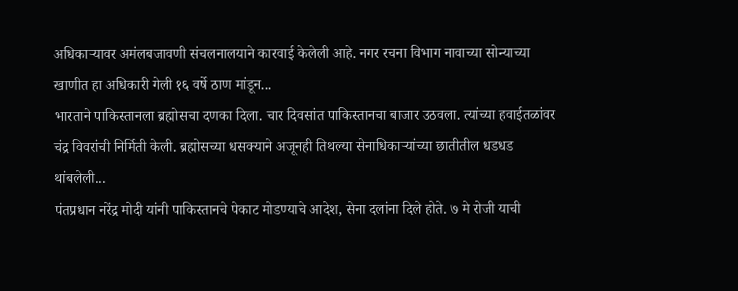अधिकाऱ्यावर अमंलबजावणी संचलनालयाने कारवाई केलेली आहे. नगर रचना विभाग नावाच्या सोन्याच्या खाणीत हा अधिकारी गेली १६ वर्षे ठाण मांडून...
भारताने पाकिस्तानला ब्रह्मोसचा दणका दिला. चार दिवसांत पाकिस्तानचा बाजार उठवला. त्यांच्या हवाईतळांवर चंद्र विवरांची निर्मिती केली. ब्रह्मोसच्या धसक्याने अजूनही तिथल्या सेनाधिकाऱ्यांच्या छातीतील धडधड थांबलेली...
पंतप्रधान नरेंद्र मोदी यांनी पाकिस्तानचे पेकाट मोडण्याचे आदेश, सेना दलांना दिले होते. ७ मे रोजी याची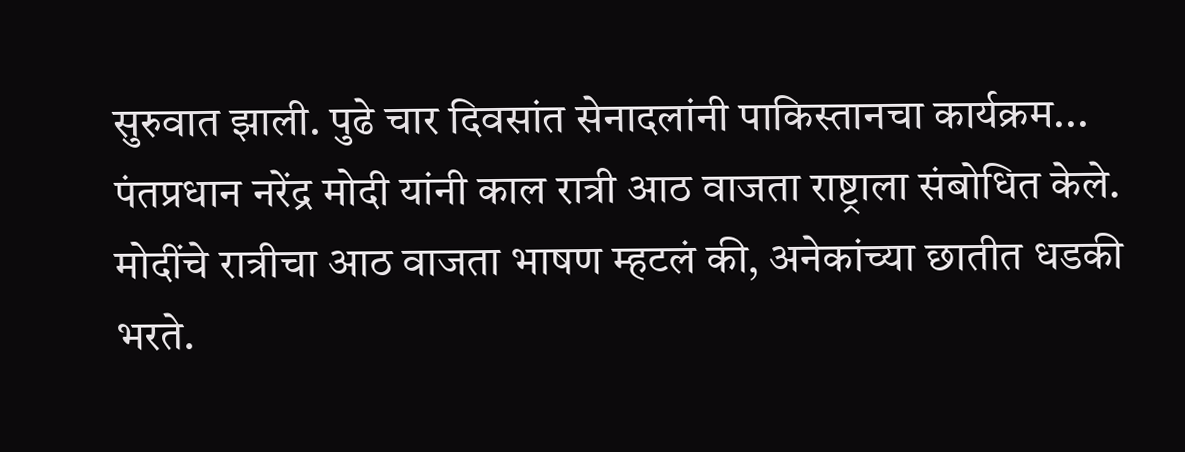सुरुवात झाली. पुढे चार दिवसांत सेनादलांनी पाकिस्तानचा कार्यक्रम...
पंतप्रधान नरेंद्र मोदी यांनी काल रात्री आठ वाजता राष्ट्राला संबोधित केले. मोदींचे रात्रीचा आठ वाजता भाषण म्हटलं की, अनेकांच्या छातीत धडकी भरते.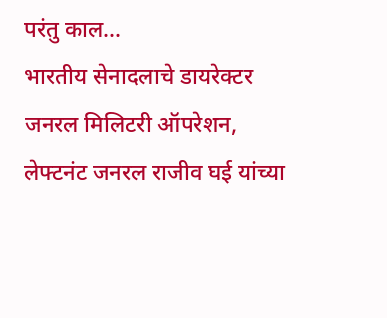परंतु काल...
भारतीय सेनादलाचे डायरेक्टर जनरल मिलिटरी ऑपरेशन, लेफ्टनंट जनरल राजीव घई यांच्या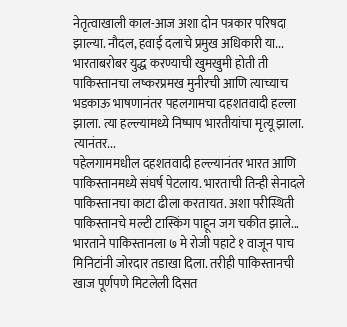नेतृत्वाखाली काल-आज अशा दोन पत्रकार परिषदा झाल्या. नौदल, हवाई दलाचे प्रमुख अधिकारी या...
भारताबरोबर युद्ध करण्याची खुमखुमी होती ती पाकिस्तानचा लष्करप्रमख मुनीरची आणि त्याच्याच भडकाऊ भाषणानंतर पहलगामचा दहशतवादी हल्ला झाला. त्या हल्ल्यामध्ये निष्पाप भारतीयांचा मृत्यू झाला. त्यानंतर...
पहेलगाममधील दहशतवादी हल्ल्यानंतर भारत आणि पाकिस्तानमध्ये संघर्ष पेटलाय. भारताची तिन्ही सेनादले पाकिस्तानचा काटा ढीला करतायत. अशा परीस्थिती पाकिस्तानचे मल्टी टास्किंग पाहून जग चकीत झाले...
भारताने पाकिस्तानला ७ मे रोजी पहाटे १ वाजून पाच मिनिटांनी जोरदार तडाखा दिला. तरीही पाकिस्तानची खाज पूर्णपणे मिटलेली दिसत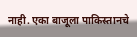नाही. एका बाजूला पाकिस्तानचे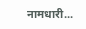नामधारी...